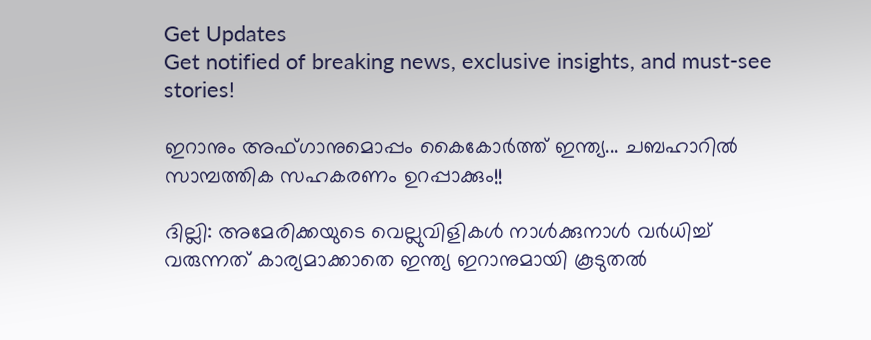Get Updates
Get notified of breaking news, exclusive insights, and must-see stories!

ഇറാനും അഫ്ഗാനുമൊപ്പം കൈകോര്‍ത്ത് ഇന്ത്യ... ചബഹാറില്‍ സാമ്പത്തിക സഹകരണം ഉറപ്പാക്കും!!

ദില്ലി: അമേരിക്കയുടെ വെല്ലുവിളികള്‍ നാള്‍ക്കുനാള്‍ വര്‍ധിച്ച് വരുന്നത് കാര്യമാക്കാതെ ഇന്ത്യ ഇറാനുമായി കൂടുതല്‍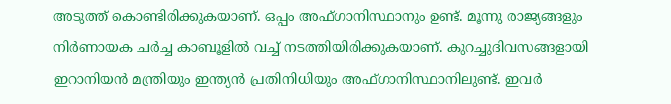അടുത്ത് കൊണ്ടിരിക്കുകയാണ്. ഒപ്പം അഫ്ഗാനിസ്ഥാനും ഉണ്ട്. മൂന്നു രാജ്യങ്ങളും നിര്‍ണായക ചര്‍ച്ച കാബൂളില്‍ വച്ച് നടത്തിയിരിക്കുകയാണ്. കുറച്ചുദിവസങ്ങളായി ഇറാനിയന്‍ മന്ത്രിയും ഇന്ത്യന്‍ പ്രതിനിധിയും അഫ്ഗാനിസ്ഥാനിലുണ്ട്. ഇവര്‍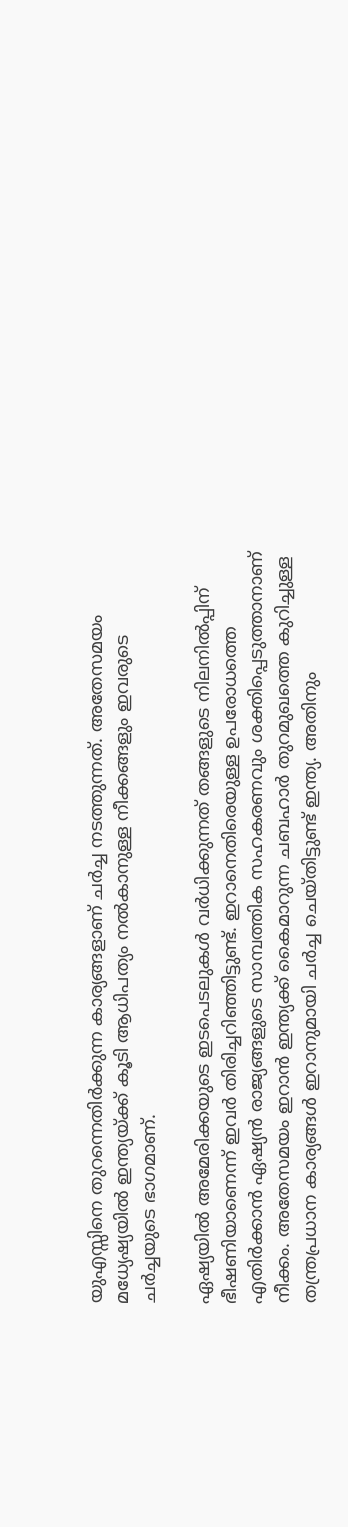യുഎസ്സിനെ തുറന്നെതിര്‍ക്കുന്ന കാര്യങ്ങളാണ് ചര്‍ച്ച നടത്തുന്നത്. അതേസമയം മധ്യേഷ്യയില്‍ ഇന്ത്യയ്ക്ക് കൂടി ആധിപത്യം നല്‍കാനുള്ള നീക്കങ്ങളും ഇവരുടെ ചര്‍ച്ചയുടെ ഭാഗമാണ്.

ഏഷ്യയില്‍ അമേരിക്കയുടെ ഇടപെടലുകള്‍ വര്‍ധിക്കുന്നത് തങ്ങളുടെ നിലനില്‍പ്പിന് ഭീഷണിയാണെന്ന് ഇവര്‍ തിരിച്ചറിഞ്ഞിട്ടുണ്ട്. ഇറാനെതിരെയുള്ള ഉപരോധത്തെ എതിര്‍ക്കാന്‍ ഏഷ്യന്‍ രാജ്യങ്ങളുടെ സാമ്പത്തിക സഹകരണവും ശക്തിപ്പെടുത്താനാണ് നീക്കം. അതേസമയം ഇറാന്‍ ഇന്ത്യക്ക് കൈമാറുന്ന ചബഹാര്‍ തുറമുഖത്തെ കുറിച്ചുള്ള തന്ത്രപ്രധാന കാര്യങ്ങള്‍ ഇറാനുമായി ചര്‍ച്ച ചെയ്തിട്ടുണ്ട് ഇന്ത്യ. അതിനും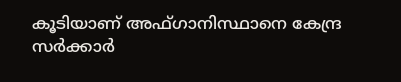കൂടിയാണ് അഫ്ഗാനിസ്ഥാനെ കേന്ദ്ര സര്‍ക്കാര്‍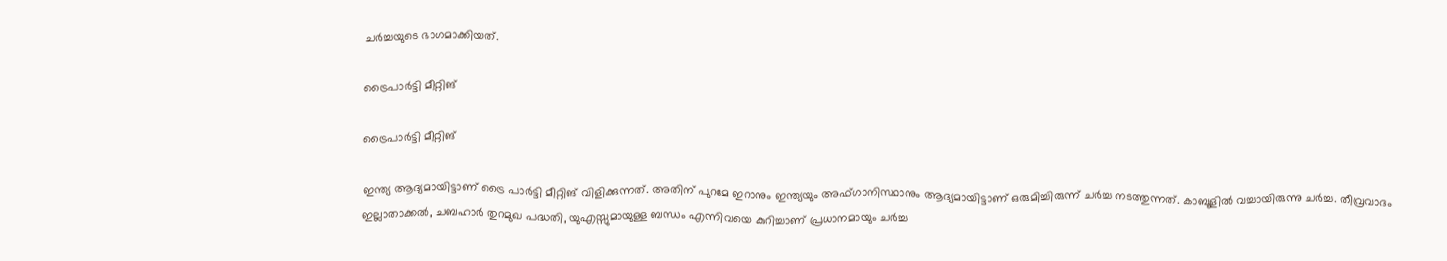ചര്‍ച്ചയുടെ ഭാഗമാക്കിയത്.

ട്രൈപാര്‍ട്ടി മീറ്റിങ്

ട്രൈപാര്‍ട്ടി മീറ്റിങ്

ഇന്ത്യ ആദ്യമായിട്ടാണ് ട്രൈ പാര്‍ട്ടി മീറ്റിങ് വിളിക്കുന്നത്. അതിന് പുറമേ ഇറാനും ഇന്ത്യയും അഫ്ഗാനിസ്ഥാനും ആദ്യമായിട്ടാണ് ഒരുമിച്ചിരുന്ന് ചര്‍ച്ച നടത്തുന്നത്. കാബൂളില്‍ വച്ചായിരുന്നു ചര്‍ച്ച. തീവ്രവാദം ഇല്ലാതാക്കല്‍, ചബഹാര്‍ തുറമുഖ പദ്ധതി, യുഎസ്സുമായുള്ള ബന്ധം എന്നിവയെ കുറിച്ചാണ് പ്രധാനമായും ചര്‍ച്ച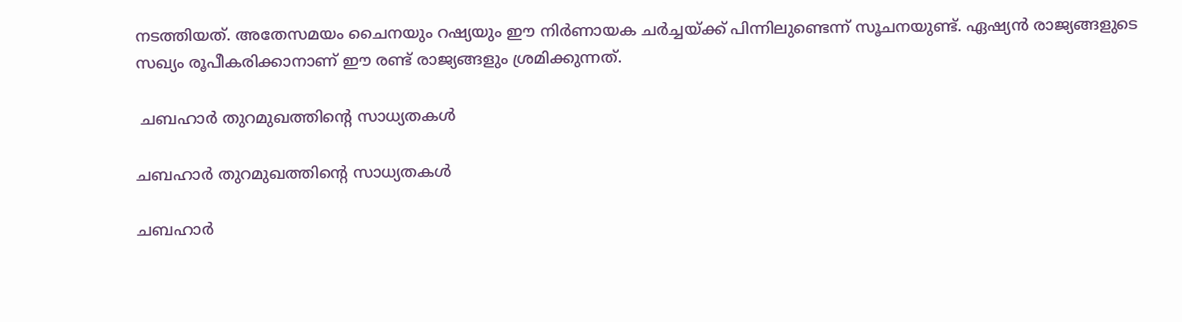നടത്തിയത്. അതേസമയം ചൈനയും റഷ്യയും ഈ നിര്‍ണായക ചര്‍ച്ചയ്ക്ക് പിന്നിലുണ്ടെന്ന് സൂചനയുണ്ട്. ഏഷ്യന്‍ രാജ്യങ്ങളുടെ സഖ്യം രൂപീകരിക്കാനാണ് ഈ രണ്ട് രാജ്യങ്ങളും ശ്രമിക്കുന്നത്.

 ചബഹാര്‍ തുറമുഖത്തിന്റെ സാധ്യതകള്‍

ചബഹാര്‍ തുറമുഖത്തിന്റെ സാധ്യതകള്‍

ചബഹാര്‍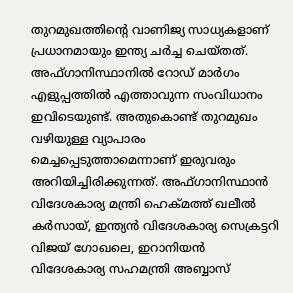തുറമുഖത്തിന്റെ വാണിജ്യ സാധ്യകളാണ് പ്രധാനമായും ഇന്ത്യ ചര്‍ച്ച ചെയ്തത്. അഫ്ഗാനിസ്ഥാനില്‍ റോഡ് മാര്‍ഗം എളുപ്പത്തില്‍ എത്താവുന്ന സംവിധാനം ഇവിടെയുണ്ട്. അതുകൊണ്ട് തുറമുഖം വഴിയുള്ള വ്യാപാരം മെച്ചപ്പെടുത്താമെന്നാണ് ഇരുവരും അറിയിച്ചിരിക്കുന്നത്. അഫ്ഗാനിസ്ഥാന്‍ വിദേശകാര്യ മന്ത്രി ഹെക്മത്ത് ഖലീല്‍ കര്‍സായ്, ഇന്ത്യന്‍ വിദേശകാര്യ സെക്രട്ടറി വിജയ് ഗോഖലെ, ഇറാനിയന്‍ വിദേശകാര്യ സഹമന്ത്രി അബ്ബാസ്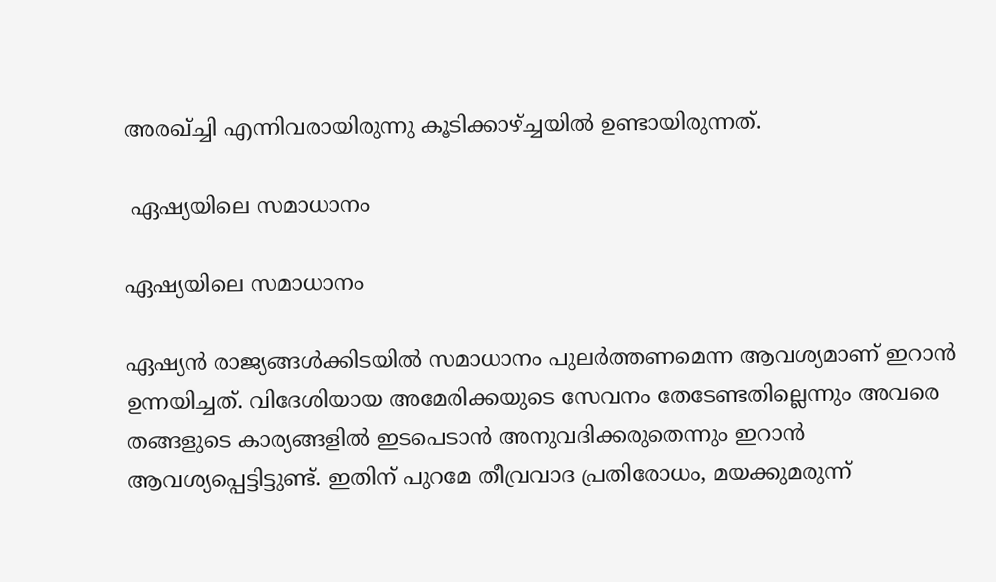അരഖ്ച്ചി എന്നിവരായിരുന്നു കൂടിക്കാഴ്ച്ചയില്‍ ഉണ്ടായിരുന്നത്.

 ഏഷ്യയിലെ സമാധാനം

ഏഷ്യയിലെ സമാധാനം

ഏഷ്യന്‍ രാജ്യങ്ങള്‍ക്കിടയില്‍ സമാധാനം പുലര്‍ത്തണമെന്ന ആവശ്യമാണ് ഇറാന്‍ ഉന്നയിച്ചത്. വിദേശിയായ അമേരിക്കയുടെ സേവനം തേടേണ്ടതില്ലെന്നും അവരെ തങ്ങളുടെ കാര്യങ്ങളില്‍ ഇടപെടാന്‍ അനുവദിക്കരുതെന്നും ഇറാന്‍ ആവശ്യപ്പെട്ടിട്ടുണ്ട്. ഇതിന് പുറമേ തീവ്രവാദ പ്രതിരോധം, മയക്കുമരുന്ന്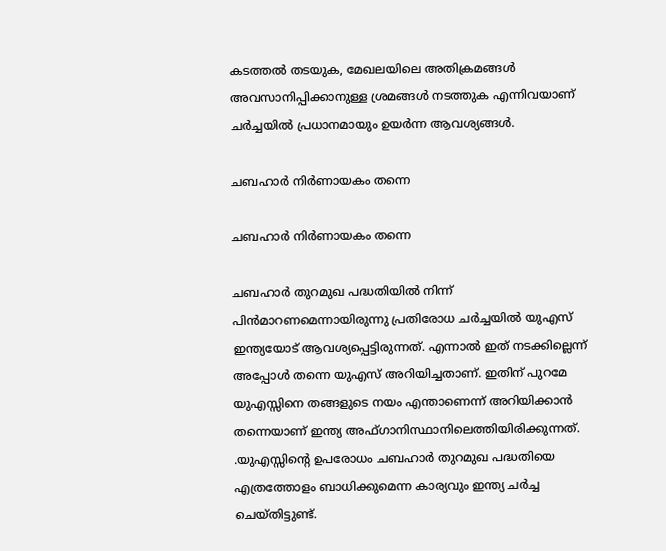കടത്തല്‍ തടയുക, മേഖലയിലെ അതിക്രമങ്ങള്‍ അവസാനിപ്പിക്കാനുള്ള ശ്രമങ്ങള്‍ നടത്തുക എന്നിവയാണ് ചര്‍ച്ചയില്‍ പ്രധാനമായും ഉയര്‍ന്ന ആവശ്യങ്ങള്‍.

ചബഹാര്‍ നിര്‍ണായകം തന്നെ

ചബഹാര്‍ നിര്‍ണായകം തന്നെ

ചബഹാര്‍ തുറമുഖ പദ്ധതിയില്‍ നിന്ന് പിന്‍മാറണമെന്നായിരുന്നു പ്രതിരോധ ചര്‍ച്ചയില്‍ യുഎസ് ഇന്ത്യയോട് ആവശ്യപ്പെട്ടിരുന്നത്. എന്നാല്‍ ഇത് നടക്കില്ലെന്ന് അപ്പോള്‍ തന്നെ യുഎസ് അറിയിച്ചതാണ്. ഇതിന് പുറമേ യുഎസ്സിനെ തങ്ങളുടെ നയം എന്താണെന്ന് അറിയിക്കാന്‍ തന്നെയാണ് ഇന്ത്യ അഫ്ഗാനിസ്ഥാനിലെത്തിയിരിക്കുന്നത്. .യുഎസ്സിന്റെ ഉപരോധം ചബഹാര്‍ തുറമുഖ പദ്ധതിയെ എത്രത്തോളം ബാധിക്കുമെന്ന കാര്യവും ഇന്ത്യ ചര്‍ച്ച ചെയ്തിട്ടുണ്ട്.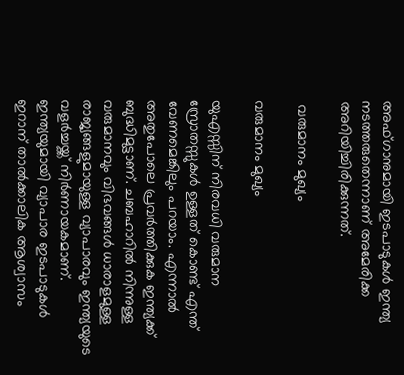അഫ്ഗാനുമായി ഇടപാടുകള്‍ ഇന്ത്യ നടത്തരുതെന്നാണ് അമേരിക്ക അറിയിച്ചിരിക്കുന്നത്.

 വരുമാനം മുഖ്യം

വരുമാനം മുഖ്യം

യുഎസ്സിന് നിരവധി വരുമാന സ്രോതസ്സുകള്‍ ഉള്ളത് കൊണ്ട് എന്ത് വേണമെങ്കിലും പറയാം. എന്നാല്‍ അതുപോലെ പ്രവര്‍ത്തിക്കുക ഇന്ത്യക്ക് ബുദ്ധിമുട്ടാണ്. ചബഹാറില്‍ നിന്നുള്ള വരുമാനവും വിഭവങ്ങള്‍ ധാരാളമുള്ള രാജ്യങ്ങളുമായുള്ള വ്യാപാരവും ഇന്ത്യയുടെ വളര്‍ച്ചയ്ക്ക് നിര്‍ണായകമാണ്. ഇന്ത്യയുമായി വ്യാപാര ഇടപാടുകള്‍ ഇറാന് താല്‍ക്കാലിക ആശ്വാസം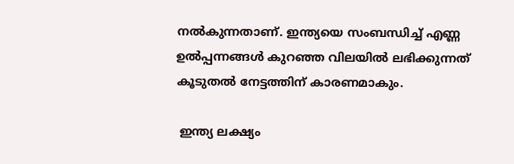നല്‍കുന്നതാണ്. ഇന്ത്യയെ സംബന്ധിച്ച് എണ്ണ ഉല്‍പ്പന്നങ്ങള്‍ കുറഞ്ഞ വിലയില്‍ ലഭിക്കുന്നത് കൂടുതല്‍ നേട്ടത്തിന് കാരണമാകും.

 ഇന്ത്യ ലക്ഷ്യം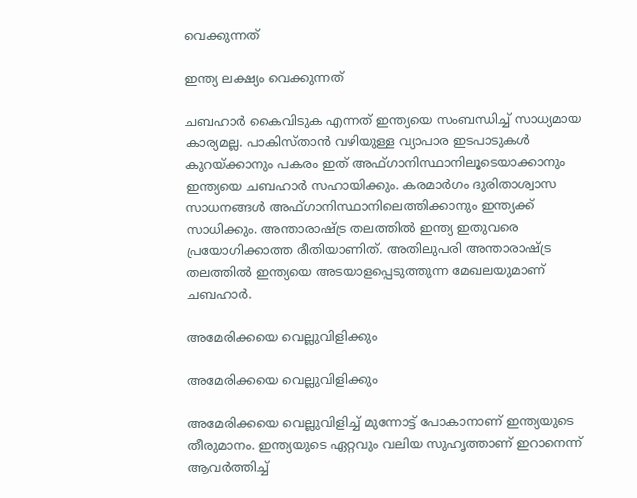വെക്കുന്നത്

ഇന്ത്യ ലക്ഷ്യം വെക്കുന്നത്

ചബഹാര്‍ കൈവിടുക എന്നത് ഇന്ത്യയെ സംബന്ധിച്ച് സാധ്യമായ കാര്യമല്ല. പാകിസ്താന്‍ വഴിയുള്ള വ്യാപാര ഇടപാടുകള്‍ കുറയ്ക്കാനും പകരം ഇത് അഫ്ഗാനിസ്ഥാനിലൂടെയാക്കാനും ഇന്ത്യയെ ചബഹാര്‍ സഹായിക്കും. കരമാര്‍ഗം ദുരിതാശ്വാസ സാധനങ്ങള്‍ അഫ്ഗാനിസ്ഥാനിലെത്തിക്കാനും ഇന്ത്യക്ക് സാധിക്കും. അന്താരാഷ്ട്ര തലത്തില്‍ ഇന്ത്യ ഇതുവരെ പ്രയോഗിക്കാത്ത രീതിയാണിത്. അതിലുപരി അന്താരാഷ്ട്ര തലത്തില്‍ ഇന്ത്യയെ അടയാളപ്പെടുത്തുന്ന മേഖലയുമാണ് ചബഹാര്‍.

അമേരിക്കയെ വെല്ലുവിളിക്കും

അമേരിക്കയെ വെല്ലുവിളിക്കും

അമേരിക്കയെ വെല്ലുവിളിച്ച് മുന്നോട്ട് പോകാനാണ് ഇന്ത്യയുടെ തീരുമാനം. ഇന്ത്യയുടെ ഏറ്റവും വലിയ സുഹൃത്താണ് ഇറാനെന്ന് ആവര്‍ത്തിച്ച്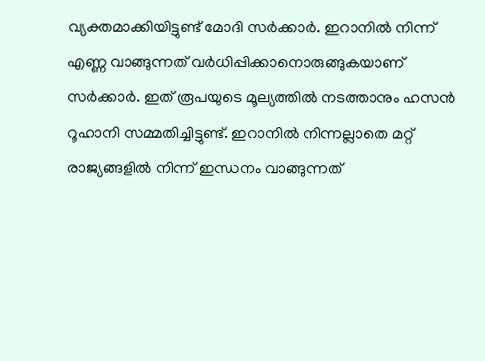വ്യക്തമാക്കിയിട്ടുണ്ട് മോദി സര്‍ക്കാര്‍. ഇറാനില്‍ നിന്ന് എണ്ണ വാങ്ങുന്നത് വര്‍ധിപ്പിക്കാനൊരുങ്ങുകയാണ് സര്‍ക്കാര്‍. ഇത് രൂപയുടെ മൂല്യത്തില്‍ നടത്താനും ഹസന്‍ റൂഹാനി സമ്മതിച്ചിട്ടുണ്ട്. ഇറാനില്‍ നിന്നല്ലാതെ മറ്റ് രാജ്യങ്ങളില്‍ നിന്ന് ഇന്ധനം വാങ്ങുന്നത്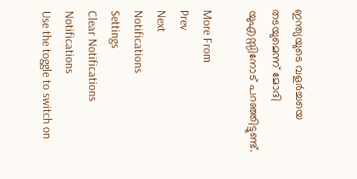ഇന്ത്യയുടെ വളര്‍ച്ചയെ തടയുമെന്ന് മോദി യുഎസ്സിനോട് പറഞ്ഞിട്ടുണ്ട്.

More From
Prev
Next
Notifications
Settings
Clear Notifications
Notifications
Use the toggle to switch on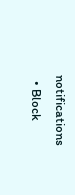notifications
  • Block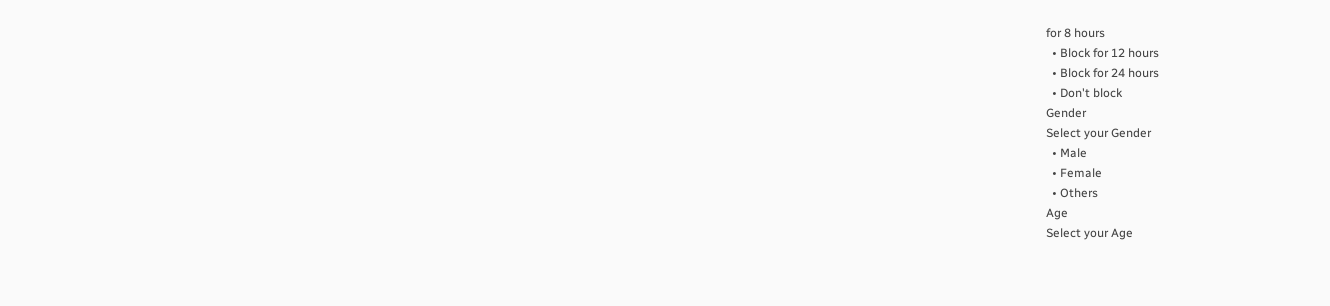for 8 hours
  • Block for 12 hours
  • Block for 24 hours
  • Don't block
Gender
Select your Gender
  • Male
  • Female
  • Others
Age
Select your Age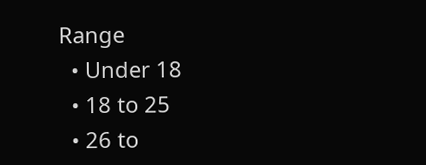Range
  • Under 18
  • 18 to 25
  • 26 to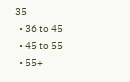35
  • 36 to 45
  • 45 to 55
  • 55+